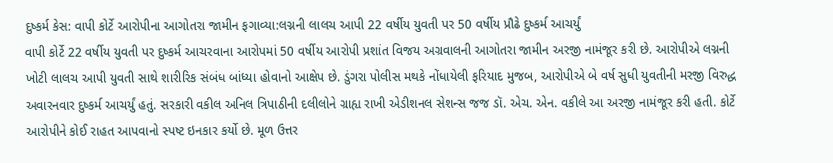દુષ્કર્મ કેસ: વાપી કોર્ટે આરોપીના આગોતરા જામીન ફગાવ્યા:લગ્નની લાલચ આપી 22 વર્ષીય યુવતી પર 50 વર્ષીય પ્રૌઢે દુષ્કર્મ આચર્યું
વાપી કોર્ટે 22 વર્ષીય યુવતી પર દુષ્કર્મ આચરવાના આરોપમાં 50 વર્ષીય આરોપી પ્રશાંત વિજય અગ્રવાલની આગોતરા જામીન અરજી નામંજૂર કરી છે. આરોપીએ લગ્નની ખોટી લાલચ આપી યુવતી સાથે શારીરિક સંબંધ બાંધ્યા હોવાનો આક્ષેપ છે. ડુંગરા પોલીસ મથકે નોંધાયેલી ફરિયાદ મુજબ, આરોપીએ બે વર્ષ સુધી યુવતીની મરજી વિરુદ્ધ અવારનવાર દુષ્કર્મ આચર્યું હતું. સરકારી વકીલ અનિલ ત્રિપાઠીની દલીલોને ગ્રાહ્ય રાખી એડીશનલ સેશન્સ જજ ડૉ. એચ. એન. વકીલે આ અરજી નામંજૂર કરી હતી. કોર્ટે આરોપીને કોઈ રાહત આપવાનો સ્પષ્ટ ઇનકાર કર્યો છે. મૂળ ઉત્તર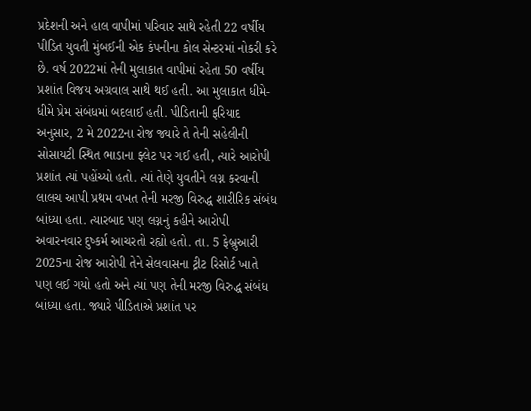પ્રદેશની અને હાલ વાપીમાં પરિવાર સાથે રહેતી 22 વર્ષીય પીડિત યુવતી મુંબઈની એક કંપનીના કોલ સેન્ટરમાં નોકરી કરે છે. વર્ષ 2022માં તેની મુલાકાત વાપીમાં રહેતા 50 વર્ષીય પ્રશાંત વિજય અગ્રવાલ સાથે થઈ હતી. આ મુલાકાત ધીમે-ધીમે પ્રેમ સંબંધમાં બદલાઈ હતી. પીડિતાની ફરિયાદ અનુસાર, 2 મે 2022ના રોજ જ્યારે તે તેની સહેલીની સોસાયટી સ્થિત ભાડાના ફ્લેટ પર ગઈ હતી, ત્યારે આરોપી પ્રશાંત ત્યાં પહોંચ્યો હતો. ત્યાં તેણે યુવતીને લગ્ન કરવાની લાલચ આપી પ્રથમ વખત તેની મરજી વિરુદ્ધ શારીરિક સંબંધ બાંધ્યા હતા. ત્યારબાદ પણ લગ્નનું કહીને આરોપી અવારનવાર દુષ્કર્મ આચરતો રહ્યો હતો. તા. 5 ફેબ્રુઆરી 2025ના રોજ આરોપી તેને સેલવાસના ટ્રીટ રિસોર્ટ ખાતે પણ લઈ ગયો હતો અને ત્યાં પણ તેની મરજી વિરુદ્ધ સંબંધ બાંધ્યા હતા. જ્યારે પીડિતાએ પ્રશાંત પર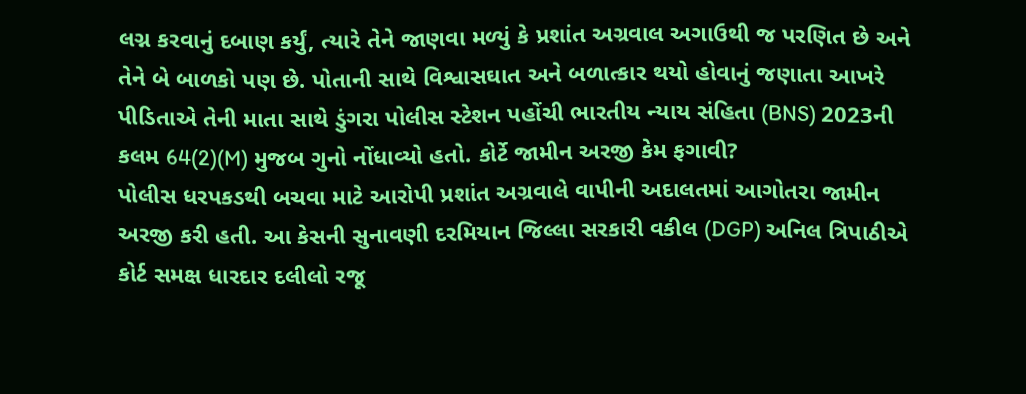લગ્ન કરવાનું દબાણ કર્યું, ત્યારે તેને જાણવા મળ્યું કે પ્રશાંત અગ્રવાલ અગાઉથી જ પરણિત છે અને તેને બે બાળકો પણ છે. પોતાની સાથે વિશ્વાસઘાત અને બળાત્કાર થયો હોવાનું જણાતા આખરે પીડિતાએ તેની માતા સાથે ડુંગરા પોલીસ સ્ટેશન પહોંચી ભારતીય ન્યાય સંહિતા (BNS) 2023ની કલમ 64(2)(M) મુજબ ગુનો નોંધાવ્યો હતો. કોર્ટે જામીન અરજી કેમ ફગાવી?
પોલીસ ધરપકડથી બચવા માટે આરોપી પ્રશાંત અગ્રવાલે વાપીની અદાલતમાં આગોતરા જામીન અરજી કરી હતી. આ કેસની સુનાવણી દરમિયાન જિલ્લા સરકારી વકીલ (DGP) અનિલ ત્રિપાઠીએ કોર્ટ સમક્ષ ધારદાર દલીલો રજૂ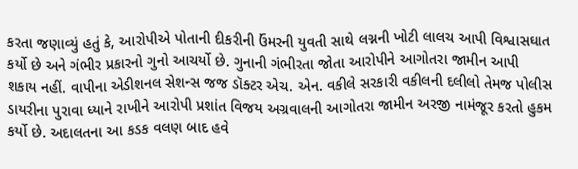કરતા જણાવ્યું હતું કે, આરોપીએ પોતાની દીકરીની ઉંમરની યુવતી સાથે લગ્નની ખોટી લાલચ આપી વિશ્વાસઘાત કર્યો છે અને ગંભીર પ્રકારનો ગુનો આચર્યો છે. ગુનાની ગંભીરતા જોતા આરોપીને આગોતરા જામીન આપી શકાય નહીં. વાપીના એડીશનલ સેશન્સ જજ ડૉક્ટર એચ. એન. વકીલે સરકારી વકીલની દલીલો તેમજ પોલીસ ડાયરીના પુરાવા ધ્યાને રાખીને આરોપી પ્રશાંત વિજય અગ્રવાલની આગોતરા જામીન અરજી નામંજૂર કરતો હુકમ કર્યો છે. અદાલતના આ કડક વલણ બાદ હવે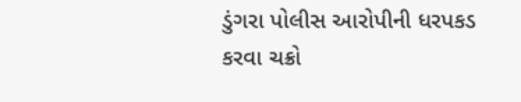ડુંગરા પોલીસ આરોપીની ધરપકડ કરવા ચક્રો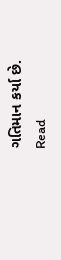ગતિમાન કર્યા છે.
Read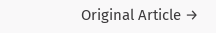Original Article →